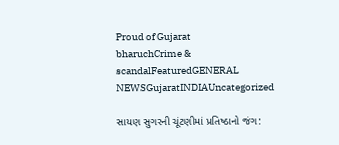Proud of Gujarat
bharuchCrime & scandalFeaturedGENERAL NEWSGujaratINDIAUncategorized

સાયણ સુગરની ચૂંટણીમાં પ્રતિષ્ઠાનો જંગ: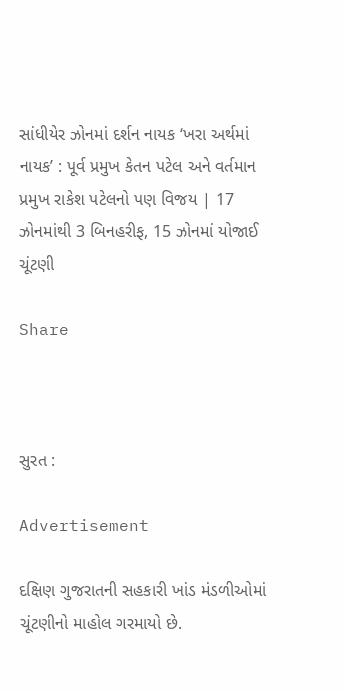સાંધીયેર ઝોનમાં દર્શન નાયક ‘ખરા અર્થમાં નાયક’ : પૂર્વ પ્રમુખ કેતન પટેલ અને વર્તમાન પ્રમુખ રાકેશ પટેલનો પણ વિજય | 17 ઝોનમાંથી 3 બિનહરીફ, 15 ઝોનમાં યોજાઈ ચૂંટણી

Share



સુરત :

Advertisement

દક્ષિણ ગુજરાતની સહકારી ખાંડ મંડળીઓમાં ચૂંટણીનો માહોલ ગરમાયો છે.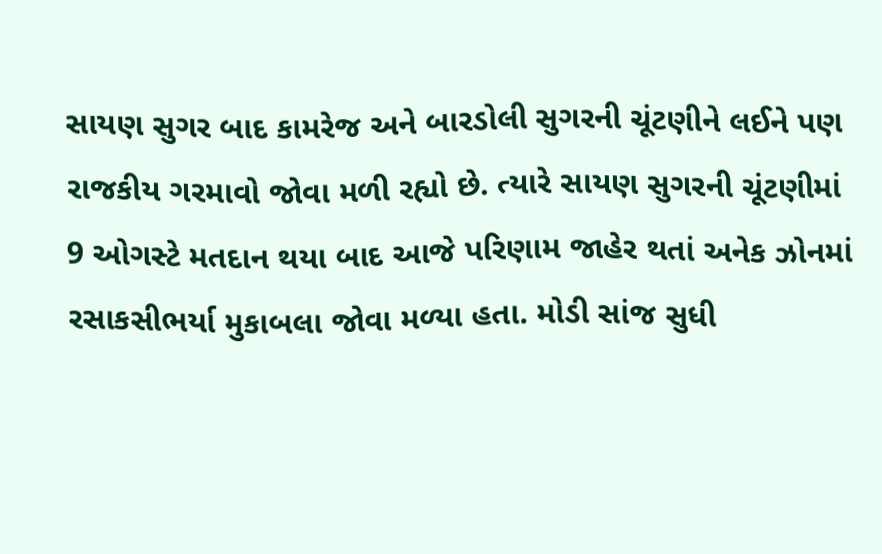સાયણ સુગર બાદ કામરેજ અને બારડોલી સુગરની ચૂંટણીને લઈને પણ રાજકીય ગરમાવો જોવા મળી રહ્યો છે. ત્યારે સાયણ સુગરની ચૂંટણીમાં 9 ઓગસ્ટે મતદાન થયા બાદ આજે પરિણામ જાહેર થતાં અનેક ઝોનમાં રસાકસીભર્યા મુકાબલા જોવા મળ્યા હતા. મોડી સાંજ સુધી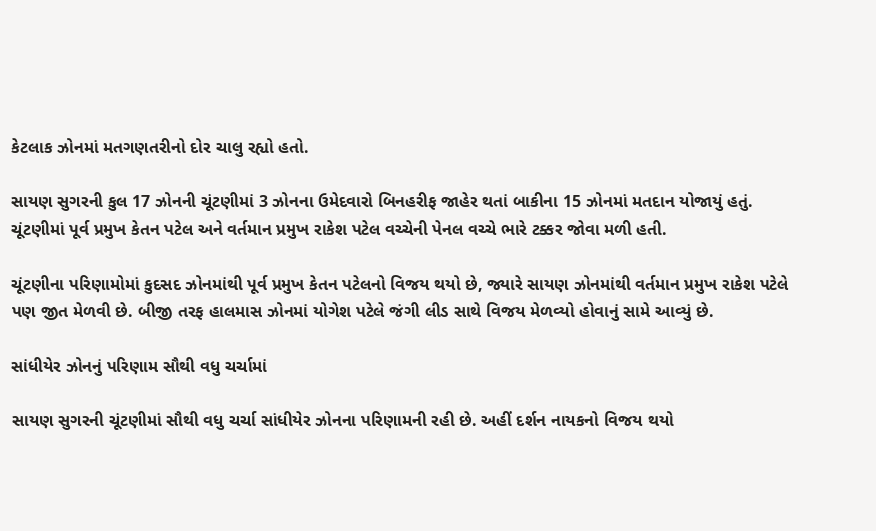કેટલાક ઝોનમાં મતગણતરીનો દોર ચાલુ રહ્યો હતો.

સાયણ સુગરની કુલ 17 ઝોનની ચૂંટણીમાં 3 ઝોનના ઉમેદવારો બિનહરીફ જાહેર થતાં બાકીના 15 ઝોનમાં મતદાન યોજાયું હતું. ચૂંટણીમાં પૂર્વ પ્રમુખ કેતન પટેલ અને વર્તમાન પ્રમુખ રાકેશ પટેલ વચ્ચેની પેનલ વચ્ચે ભારે ટક્કર જોવા મળી હતી.

ચૂંટણીના પરિણામોમાં કુદસદ ઝોનમાંથી પૂર્વ પ્રમુખ કેતન પટેલનો વિજય થયો છે, જ્યારે સાયણ ઝોનમાંથી વર્તમાન પ્રમુખ રાકેશ પટેલે પણ જીત મેળવી છે. બીજી તરફ હાલમાસ ઝોનમાં યોગેશ પટેલે જંગી લીડ સાથે વિજય મેળવ્યો હોવાનું સામે આવ્યું છે.

સાંધીયેર ઝોનનું પરિણામ સૌથી વધુ ચર્ચામાં

સાયણ સુગરની ચૂંટણીમાં સૌથી વધુ ચર્ચા સાંધીયેર ઝોનના પરિણામની રહી છે. અહીં દર્શન નાયકનો વિજય થયો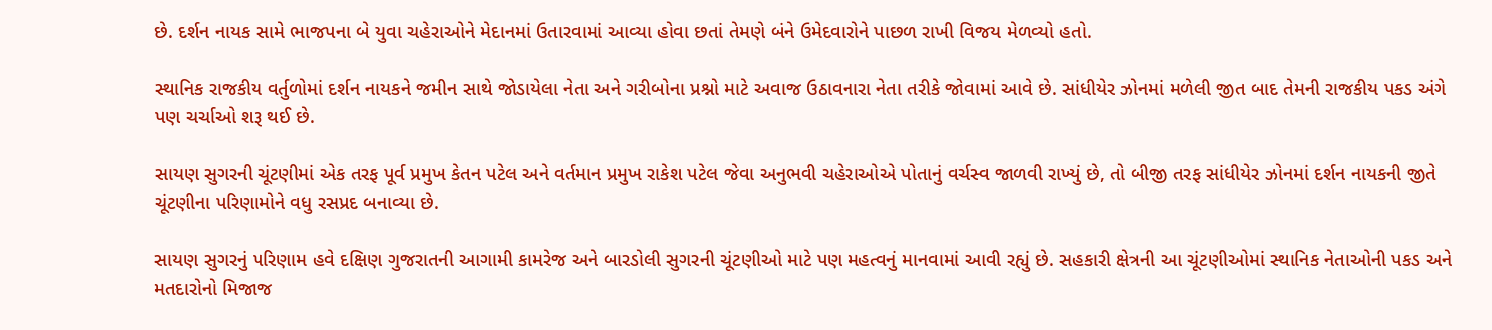છે. દર્શન નાયક સામે ભાજપના બે યુવા ચહેરાઓને મેદાનમાં ઉતારવામાં આવ્યા હોવા છતાં તેમણે બંને ઉમેદવારોને પાછળ રાખી વિજય મેળવ્યો હતો.

સ્થાનિક રાજકીય વર્તુળોમાં દર્શન નાયકને જમીન સાથે જોડાયેલા નેતા અને ગરીબોના પ્રશ્નો માટે અવાજ ઉઠાવનારા નેતા તરીકે જોવામાં આવે છે. સાંધીયેર ઝોનમાં મળેલી જીત બાદ તેમની રાજકીય પકડ અંગે પણ ચર્ચાઓ શરૂ થઈ છે.

સાયણ સુગરની ચૂંટણીમાં એક તરફ પૂર્વ પ્રમુખ કેતન પટેલ અને વર્તમાન પ્રમુખ રાકેશ પટેલ જેવા અનુભવી ચહેરાઓએ પોતાનું વર્ચસ્વ જાળવી રાખ્યું છે, તો બીજી તરફ સાંધીયેર ઝોનમાં દર્શન નાયકની જીતે ચૂંટણીના પરિણામોને વધુ રસપ્રદ બનાવ્યા છે.

સાયણ સુગરનું પરિણામ હવે દક્ષિણ ગુજરાતની આગામી કામરેજ અને બારડોલી સુગરની ચૂંટણીઓ માટે પણ મહત્વનું માનવામાં આવી રહ્યું છે. સહકારી ક્ષેત્રની આ ચૂંટણીઓમાં સ્થાનિક નેતાઓની પકડ અને મતદારોનો મિજાજ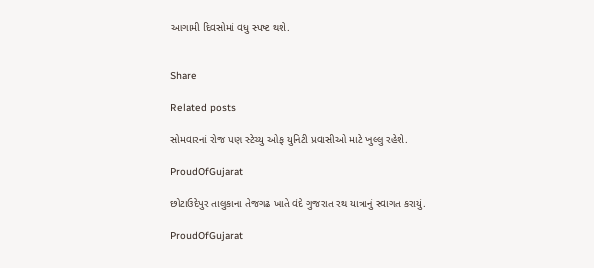આગામી દિવસોમાં વધુ સ્પષ્ટ થશે.


Share

Related posts

સોમવારનાં રોજ પણ સ્ટેચ્યુ ઓફ યુનિટી પ્રવાસીઓ માટે ખુલ્લુ રહેશે.

ProudOfGujarat

છોટાઉદેપુર તાલુકાના તેજગઢ ખાતે વંદે ગુજરાત રથ યાત્રાનું સ્વાગત કરાયું.

ProudOfGujarat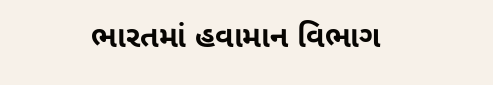ભારતમાં હવામાન વિભાગ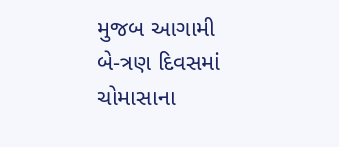મુજબ આગામી બે-ત્રણ દિવસમાં ચોમાસાના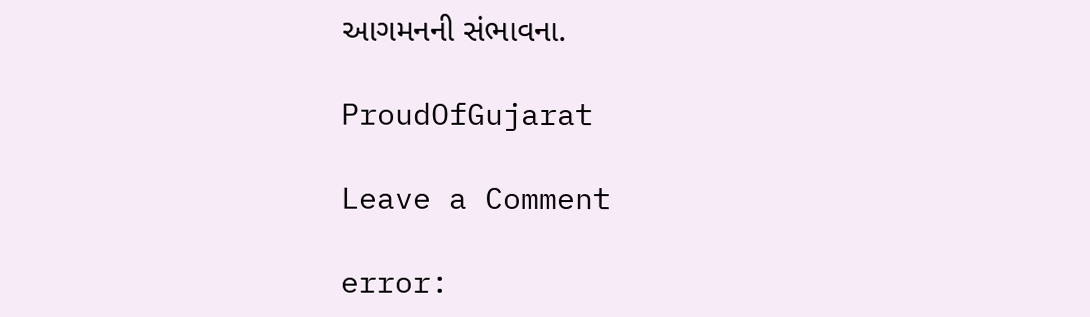આગમનની સંભાવના.

ProudOfGujarat

Leave a Comment

error: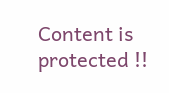Content is protected !!